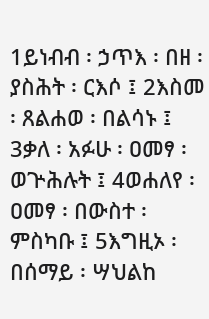1ይነብብ ፡ ኃጥእ ፡ በዘ ፡ ያስሕት ፡ ርእሶ ፤ 2እስመ ፡ ጸልሐወ ፡ በልሳኑ ፤ 3ቃለ ፡ አፉሁ ፡ ዐመፃ ፡ ወጕሕሉት ፤ 4ወሐለየ ፡ ዐመፃ ፡ በውስተ ፡ ምስካቡ ፤ 5እግዚኦ ፡ በሰማይ ፡ ሣህልከ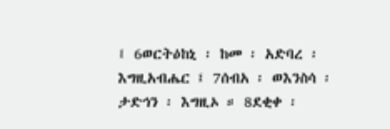፤ 6ወርትዕከኒ ፡ ከመ ፡ አድባረ ፡ እግዚአብሔር ፤ 7ሰብአ ፡ ወእንስሳ ፡ ታድኅን ፡ እግዚኦ ። 8ደቂቀ ፡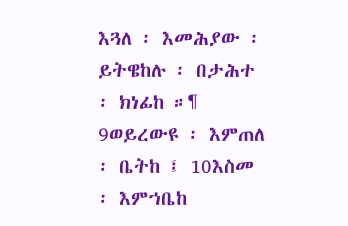እጓለ ፡ እመሕያው ፡ ይትዌከሉ ፡ በታሕተ ፡ ክነፊከ ።¶ 9ወይረውዩ ፡ እምጠለ ፡ ቤትከ ፤ 10እስመ ፡ እምኀቤከ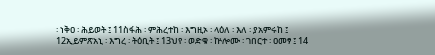፡ ነቅዐ ፡ ሕይወት ፤ 11ስፋሕ ፡ ምሕረተከ ፡ እግዚኦ ፡ ላዕለ ፡ እለ ፡ ያአምሩከ ፤ 12ኢይምጽአኒ ፡ እግረ ፡ ትዕቢት ፤ 13ህየ ፡ ወድቁ ፡ ኵሎሙ ፡ ገበርተ ፡ ዐመፃ ፤ 14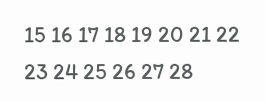15 16 17 18 19 20 21 22 23 24 25 26 27 28